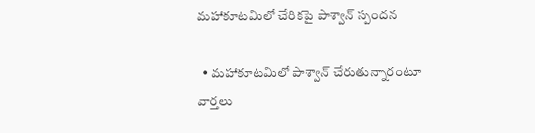మహాకూటమిలో చేరికపై పాశ్వాన్ స్పందన

  • మహాకూటమిలో పాశ్వాన్ చేరుతున్నారంటూ వార్తలు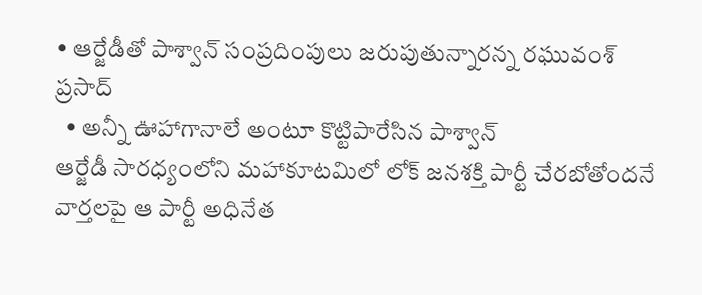• ఆర్జేడీతో పాశ్వాన్ సంప్రదింపులు జరుపుతున్నారన్న రఘువంశ్ ప్రసాద్
  • అన్నీ ఊహాగానాలే అంటూ కొట్టిపారేసిన పాశ్వాన్
ఆర్జేడీ సారధ్యంలోని మహాకూటమిలో లోక్ జనశక్తి పార్టీ చేరబోతోందనే వార్తలపై ఆ పార్టీ అధినేత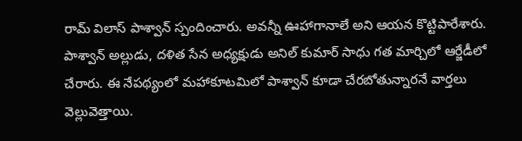రామ్ విలాస్ పాశ్వాన్ స్పందించారు. అవన్నీ ఊహాగానాలే అని ఆయన కొట్టిపారేశారు. పాశ్వాన్ అల్లుడు, దళిత సేన అధ్యక్షుడు అనిల్ కుమార్ సాధు గత మార్చిలో ఆర్జేడీలో చేరారు. ఈ నేపథ్యంలో మహాకూటమిలో పాశ్వాన్ కూడా చేరబోతున్నారనే వార్తలు వెల్లువెత్తాయి.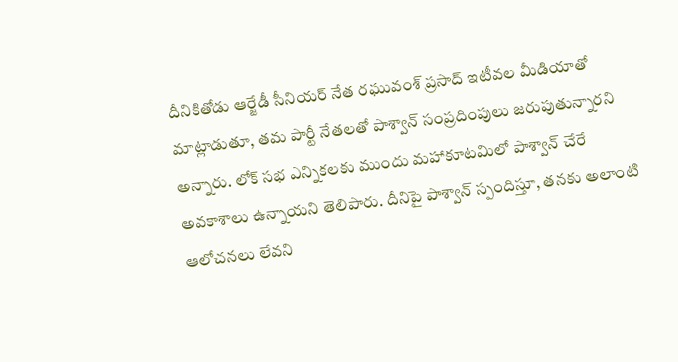దీనికితోడు ఆర్జేడీ సీనియర్ నేత రఘువంశ్ ప్రసాద్ ఇటీవల మీడియాతో మాట్లాడుతూ, తమ పార్టీ నేతలతో పాశ్వాన్ సంప్రదింపులు జరుపుతున్నారని అన్నారు. లోక్ సభ ఎన్నికలకు ముందు మహాకూటమిలో పాశ్వాన్ చేరే అవకాశాలు ఉన్నాయని తెలిపారు. దీనిపై పాశ్వాన్ స్పందిస్తూ, తనకు అలాంటి ఆలోచనలు లేవని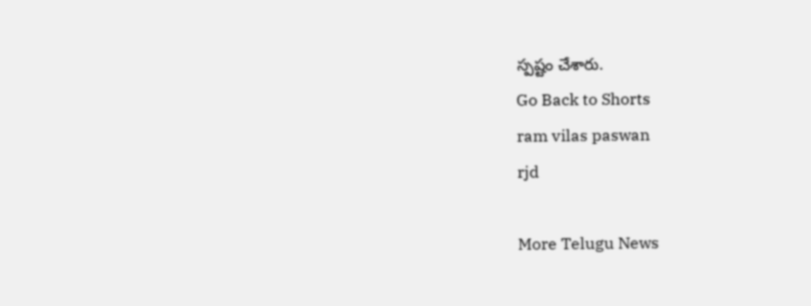స్పష్టం చేశారు.
Go Back to Shorts
ram vilas paswan
rjd

More Telugu News